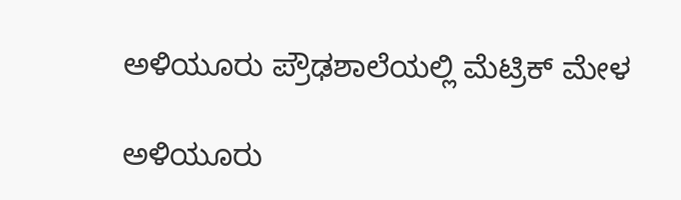ಅಳಿಯೂರು ಪ್ರೌಢಶಾಲೆಯಲ್ಲಿ ಮೆಟ್ರಿಕ್ ಮೇಳ

ಅಳಿಯೂರು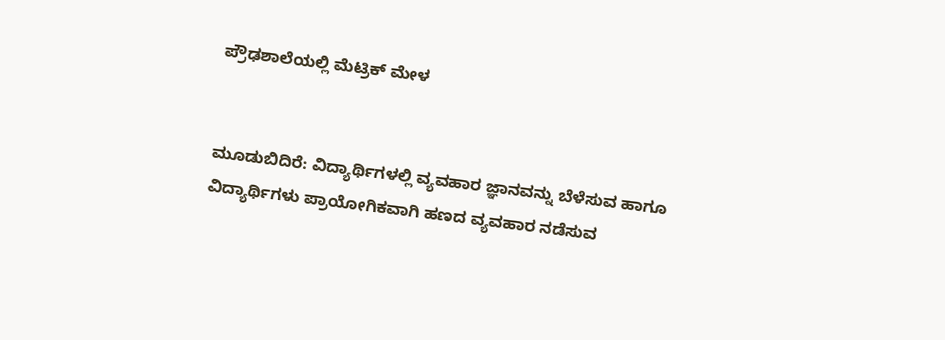ಪ್ರೌಢಶಾಲೆಯಲ್ಲಿ ಮೆಟ್ರಿಕ್ ಮೇಳ


ಮೂಡುಬಿದಿರೆ: ವಿದ್ಯಾರ್ಥಿಗಳಲ್ಲಿ ವ್ಯವಹಾರ ಜ್ಞಾನವನ್ನು ಬೆಳೆಸುವ ಹಾಗೂ ವಿದ್ಯಾರ್ಥಿಗಳು ಪ್ರಾಯೋಗಿಕವಾಗಿ ಹಣದ ವ್ಯವಹಾರ ನಡೆಸುವ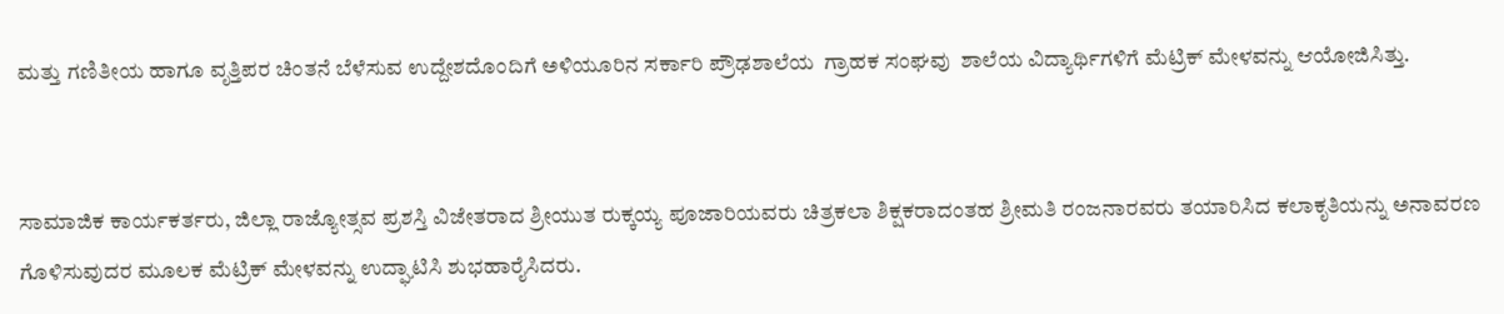ಮತ್ತು ಗಣಿತೀಯ ಹಾಗೂ ವೃತ್ತಿಪರ ಚಿಂತನೆ ಬೆಳೆಸುವ ಉದ್ದೇಶದೊಂದಿಗೆ ಅಳಿಯೂರಿನ ಸರ್ಕಾರಿ ಪ್ರೌಢಶಾಲೆಯ  ಗ್ರಾಹಕ ಸಂಘವು  ಶಾಲೆಯ ವಿದ್ಯಾರ್ಥಿಗಳಿಗೆ ಮೆಟ್ರಿಕ್ ಮೇಳವನ್ನು ಆಯೋಜಿಸಿತ್ತು.


ಸಾಮಾಜಿಕ ಕಾರ್ಯಕರ್ತರು, ಜಿಲ್ಲಾ ರಾಜ್ಯೋತ್ಸವ ಪ್ರಶಸ್ತಿ ವಿಜೇತರಾದ ಶ್ರೀಯುತ ರುಕ್ಕಯ್ಯ ಪೂಜಾರಿಯವರು ಚಿತ್ರಕಲಾ ಶಿಕ್ಷಕರಾದಂತಹ ಶ್ರೀಮತಿ ರಂಜನಾರವರು ತಯಾರಿಸಿದ ಕಲಾಕೃತಿಯನ್ನು ಅನಾವರಣ ಗೊಳಿಸುವುದರ ಮೂಲಕ ಮೆಟ್ರಿಕ್ ಮೇಳವನ್ನು ಉದ್ಘಾಟಿಸಿ ಶುಭಹಾರೈಸಿದರು.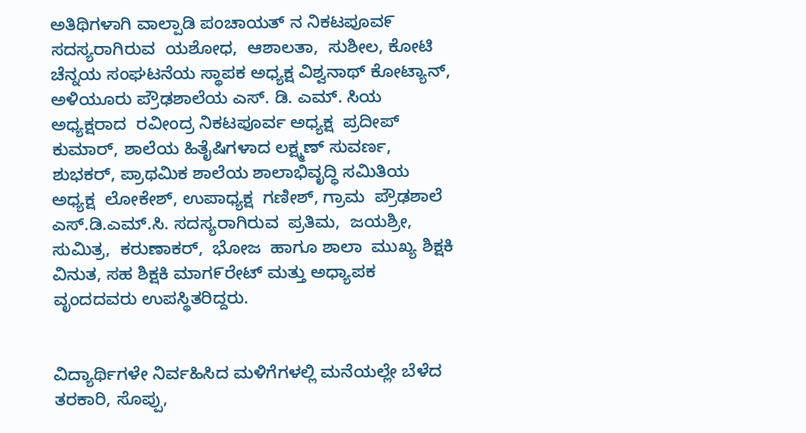ಅತಿಥಿಗಳಾಗಿ ವಾಲ್ಪಾಡಿ ಪಂಚಾಯತ್ ನ ನಿಕಟಪೂವ೯ ಸದಸ್ಯರಾಗಿರುವ  ಯಶೋಧ,  ಆಶಾಲತಾ,  ಸುಶೀಲ, ಕೋಟಿ ಚೆನ್ನಯ ಸಂಘಟನೆಯ ಸ್ಥಾಪಕ ಅಧ್ಯಕ್ಷ ವಿಶ್ವನಾಥ್ ಕೋಟ್ಯಾನ್, ಅಳಿಯೂರು ಪ್ರೌಢಶಾಲೆಯ ಎಸ್. ಡಿ. ಎಮ್. ಸಿಯ  ಅಧ್ಯಕ್ಷರಾದ  ರವೀಂದ್ರ ನಿಕಟಪೂರ್ವ ಅಧ್ಯಕ್ಷ  ಪ್ರದೀಪ್ ಕುಮಾರ್, ಶಾಲೆಯ ಹಿತೈಷಿಗಳಾದ ಲಕ್ಷ್ಮಣ್ ಸುವರ್ಣ,  ಶುಭಕರ್, ಪ್ರಾಥಮಿಕ ಶಾಲೆಯ ಶಾಲಾಭಿವೃದ್ಧಿ ಸಮಿತಿಯ ಅಧ್ಯಕ್ಷ  ಲೋಕೇಶ್, ಉಪಾಧ್ಯಕ್ಷ  ಗಣೀಶ್, ಗ್ರಾಮ  ಪ್ರೌಢಶಾಲೆ ಎಸ್.ಡಿ.ಎಮ್.ಸಿ. ಸದಸ್ಯರಾಗಿರುವ  ಪ್ರತಿಮ,  ಜಯಶ್ರೀ, ಸುಮಿತ್ರ,  ಕರುಣಾಕರ್,  ಭೋಜ  ಹಾಗೂ ಶಾಲಾ  ಮುಖ್ಯ ಶಿಕ್ಷಕಿ ವಿನುತ, ಸಹ ಶಿಕ್ಷಕಿ ಮಾಗ೯ರೇಟ್ ಮತ್ತು ಅಧ್ಯಾಪಕ ವೃಂದದವರು ಉಪಸ್ಥಿತರಿದ್ದರು.


ವಿದ್ಯಾರ್ಥಿಗಳೇ ನಿರ್ವಹಿಸಿದ ಮಳಿಗೆಗಳಲ್ಲಿ ಮನೆಯಲ್ಲೇ ಬೆಳೆದ ತರಕಾರಿ, ಸೊಪ್ಪು,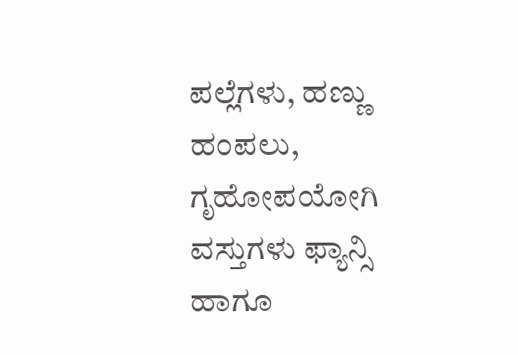ಪಲ್ಲೆಗಳು, ಹಣ್ಣು ಹಂಪಲು, ಗೃಹೋಪಯೋಗಿ ವಸ್ತುಗಳು ಫ್ಯಾನ್ಸಿ  ಹಾಗೂ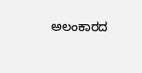ಅಲಂಕಾರದ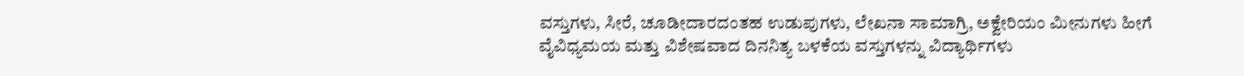ವಸ್ತುಗಳು, ಸೀರೆ, ಚೂಡೀದಾರದಂತಹ ಉಡುಪುಗಳು, ಲೇಖನಾ ಸಾಮಾಗ್ರಿ, ಅಕ್ವೇರಿಯಂ ಮೀನುಗಳು ಹೀಗೆ ವೈವಿಧ್ಯಮಯ ಮತ್ತು ವಿಶೇಷವಾದ ದಿನನಿತ್ಯ ಬಳಕೆಯ ವಸ್ತುಗಳನ್ನು ವಿದ್ಯಾರ್ಥಿಗಳು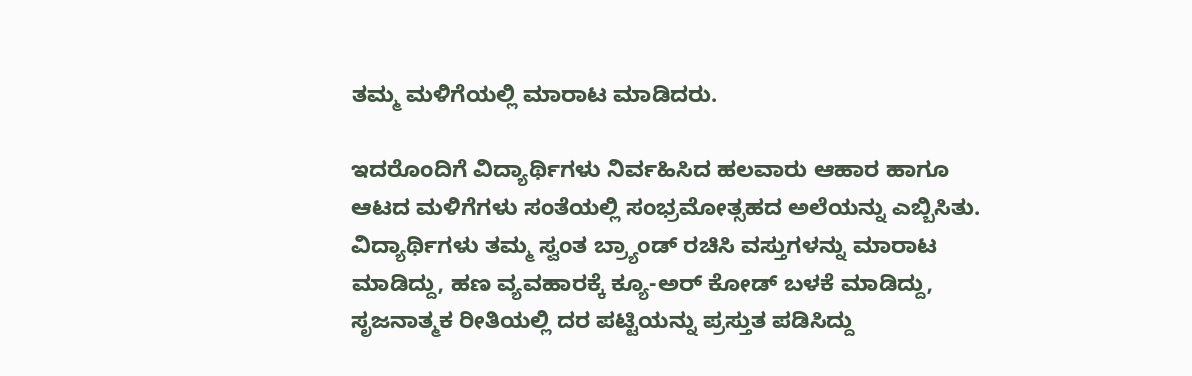ತಮ್ಮ ಮಳಿಗೆಯಲ್ಲಿ ಮಾರಾಟ ಮಾಡಿದರು.

ಇದರೊಂದಿಗೆ ವಿದ್ಯಾರ್ಥಿಗಳು ನಿರ್ವಹಿಸಿದ ಹಲವಾರು ಆಹಾರ ಹಾಗೂ ಆಟದ ಮಳಿಗೆಗಳು ಸಂತೆಯಲ್ಲಿ ಸಂಭ್ರಮೋತ್ಸಹದ ಅಲೆಯನ್ನು ಎಬ್ಬಿಸಿತು. ವಿದ್ಯಾರ್ಥಿಗಳು ತಮ್ಮ ಸ್ವಂತ ಬ್ರ್ಯಾಂಡ್ ರಚಿಸಿ ವಸ್ತುಗಳನ್ನು ಮಾರಾಟ ಮಾಡಿದ್ದು, ಹಣ ವ್ಯವಹಾರಕ್ಕೆ ಕ್ಯೂ-ಅರ್ ಕೋಡ್ ಬಳಕೆ ಮಾಡಿದ್ದು, ಸೃಜನಾತ್ಮಕ ರೀತಿಯಲ್ಲಿ ದರ ಪಟ್ಟಿಯನ್ನು ಪ್ರಸ್ತುತ ಪಡಿಸಿದ್ದು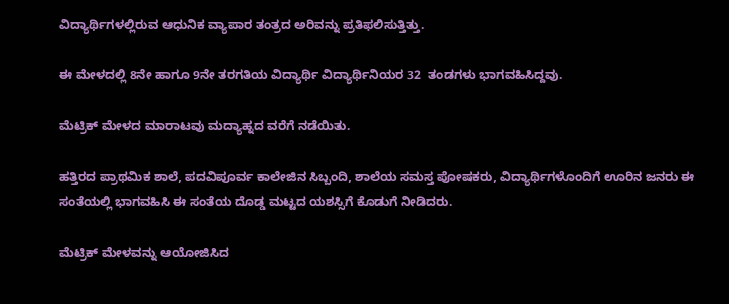ವಿದ್ಯಾರ್ಥಿಗಳಲ್ಲಿರುವ ಆಧುನಿಕ ವ್ಯಾಪಾರ ತಂತ್ರದ ಅರಿವನ್ನು ಪ್ರತಿಫಲಿಸುತ್ತಿತ್ತು.

ಈ ಮೇಳದಲ್ಲಿ 8ನೇ ಹಾಗೂ 9ನೇ ತರಗತಿಯ ವಿದ್ಯಾರ್ಥಿ ವಿದ್ಯಾರ್ಥಿನಿಯರ 32  ತಂಡಗಳು ಭಾಗವಹಿಸಿದ್ದವು.

ಮೆಟ್ರಿಕ್ ಮೇಳದ ಮಾರಾಟವು ಮದ್ಯಾಹ್ನದ ವರೆಗೆ ನಡೆಯಿತು.

ಹತ್ತಿರದ ಪ್ರಾಥಮಿಕ ಶಾಲೆ, ಪದವಿಪೂರ್ವ ಕಾಲೇಜಿನ ಸಿಬ್ಬಂದಿ, ಶಾಲೆಯ ಸಮಸ್ತ ಪೋಷಕರು, ವಿದ್ಯಾರ್ಥಿಗಳೊಂದಿಗೆ ಊರಿನ ಜನರು ಈ ಸಂತೆಯಲ್ಲಿ ಭಾಗವಹಿಸಿ ಈ ಸಂತೆಯ ದೊಡ್ಡ ಮಟ್ಟದ ಯಶಸ್ಸಿಗೆ ಕೊಡುಗೆ ನೀಡಿದರು.

ಮೆಟ್ರಿಕ್ ಮೇಳವನ್ನು ಆಯೋಜಿಸಿದ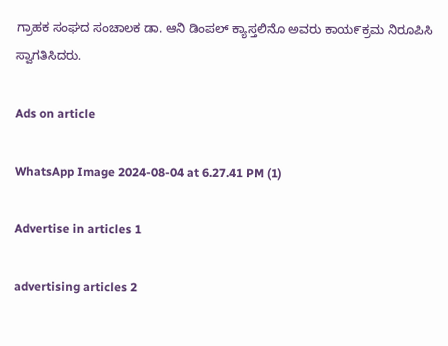ಗ್ರಾಹಕ ಸಂಘದ ಸಂಚಾಲಕ ಡಾ. ಆನಿ ಡಿಂಪಲ್ ಕ್ಯಾಸ್ತಲಿನೊ ಅವರು ಕಾಯ೯ಕ್ರಮ ನಿರೂಪಿಸಿ ಸ್ವಾಗತಿಸಿದರು.

Ads on article

WhatsApp Image 2024-08-04 at 6.27.41 PM (1)

Advertise in articles 1

advertising articles 2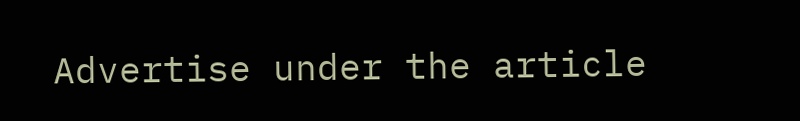Advertise under the article